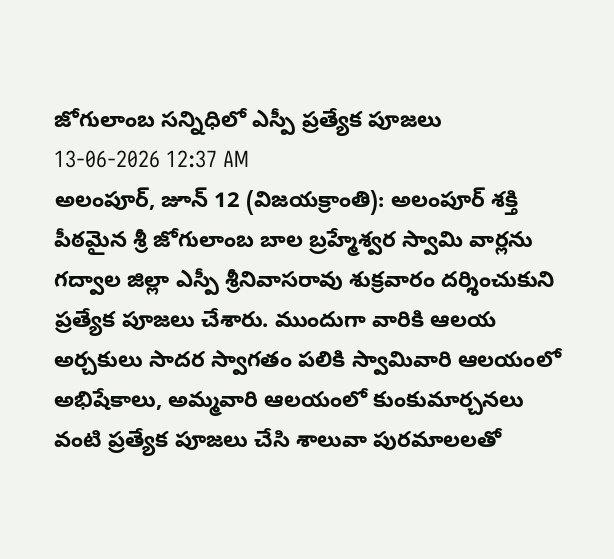జోగులాంబ సన్నిధిలో ఎస్పీ ప్రత్యేక పూజలు
13-06-2026 12:37 AM
అలంపూర్, జూన్ 12 (విజయక్రాంతి): అలంపూర్ శక్తి పీఠమైన శ్రీ జోగులాంబ బాల బ్రహ్మేశ్వర స్వామి వార్లను గద్వాల జిల్లా ఎస్పీ శ్రీనివాసరావు శుక్రవారం దర్శించుకుని ప్రత్యేక పూజలు చేశారు. ముందుగా వారికి ఆలయ అర్చకులు సాదర స్వాగతం పలికి స్వామివారి ఆలయంలో అభిషేకాలు, అమ్మవారి ఆలయంలో కుంకుమార్చనలు వంటి ప్రత్యేక పూజలు చేసి శాలువా పురమాలలతో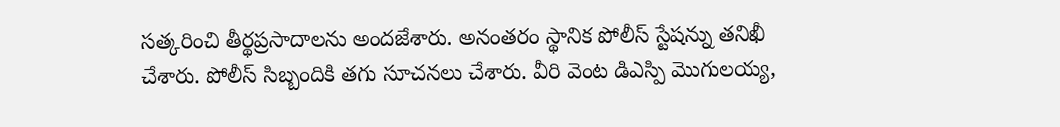సత్కరించి తీర్థప్రసాదాలను అందజేశారు. అనంతరం స్థానిక పోలీస్ స్టేషన్ను తనిఖీ చేశారు. పోలీస్ సిబ్బందికి తగు సూచనలు చేశారు. వీరి వెంట డిఎస్పి మొగులయ్య,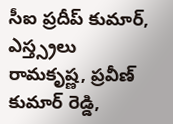సీఐ ప్రదీప్ కుమార్, ఎస్త్స్రలు రామకృష్ణ, ప్రవీణ్ కుమార్ రెడ్డి,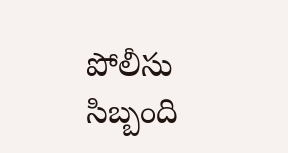పోలీసు సిబ్బంది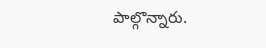పాల్గొన్నారు.